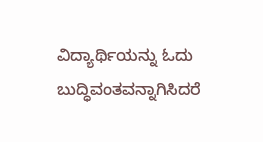ವಿದ್ಯಾರ್ಥಿಯನ್ನು ಓದು ಬುದ್ಧಿವಂತವನ್ನಾಗಿಸಿದರೆ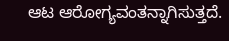ಆಟ ಆರೋಗ್ಯವಂತನ್ನಾಗಿಸುತ್ತದೆ.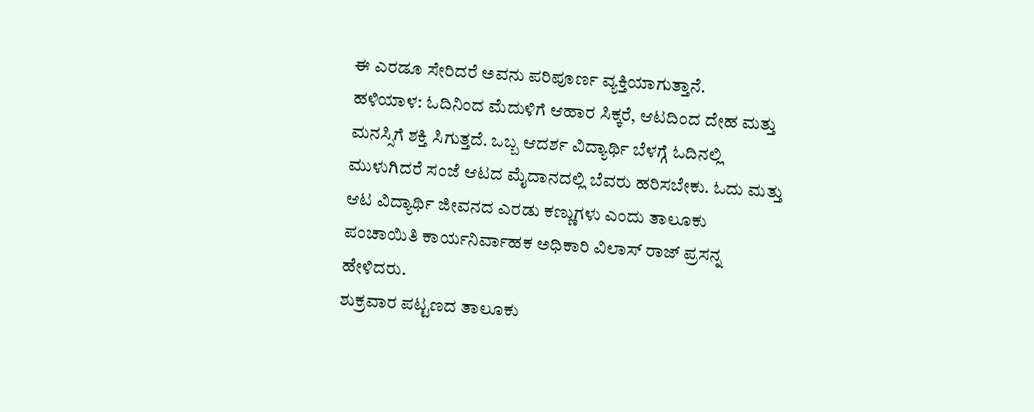ಈ ಎರಡೂ ಸೇರಿದರೆ ಅವನು ಪರಿಪೂರ್ಣ ವ್ಯಕ್ತಿಯಾಗುತ್ತಾನೆ.
ಹಳಿಯಾಳ: ಓದಿನಿಂದ ಮೆದುಳಿಗೆ ಆಹಾರ ಸಿಕ್ಕರೆ, ಆಟದಿಂದ ದೇಹ ಮತ್ತು ಮನಸ್ಸಿಗೆ ಶಕ್ತಿ ಸಿಗುತ್ತದೆ. ಒಬ್ಬ ಆದರ್ಶ ವಿದ್ಯಾರ್ಥಿ ಬೆಳಗ್ಗೆ ಓದಿನಲ್ಲಿ ಮುಳುಗಿದರೆ ಸಂಜೆ ಆಟದ ಮೈದಾನದಲ್ಲಿ ಬೆವರು ಹರಿಸಬೇಕು. ಓದು ಮತ್ತು ಆಟ ವಿದ್ಯಾರ್ಥಿ ಜೀವನದ ಎರಡು ಕಣ್ಣುಗಳು ಎಂದು ತಾಲೂಕು ಪಂಚಾಯಿತಿ ಕಾರ್ಯನಿರ್ವಾಹಕ ಅಧಿಕಾರಿ ವಿಲಾಸ್ ರಾಜ್ ಪ್ರಸನ್ನ ಹೇಳಿದರು.
ಶುಕ್ರವಾರ ಪಟ್ಟಣದ ತಾಲೂಕು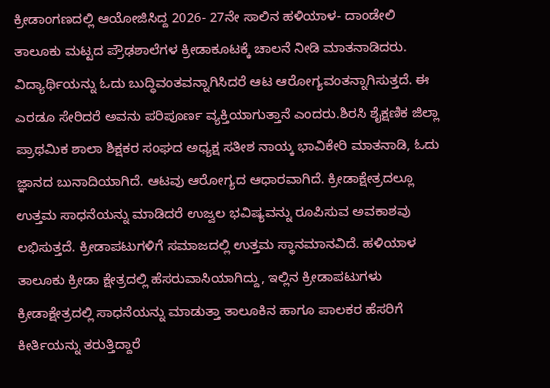ಕ್ರೀಡಾಂಗಣದಲ್ಲಿ ಆಯೋಜಿಸಿದ್ದ 2026- 27ನೇ ಸಾಲಿನ ಹಳಿಯಾಳ- ದಾಂಡೇಲಿ ತಾಲೂಕು ಮಟ್ಟದ ಪ್ರೌಢಶಾಲೆಗಳ ಕ್ರೀಡಾಕೂಟಕ್ಕೆ ಚಾಲನೆ ನೀಡಿ ಮಾತನಾಡಿದರು. ವಿದ್ಯಾರ್ಥಿಯನ್ನು ಓದು ಬುದ್ಧಿವಂತವನ್ನಾಗಿಸಿದರೆ ಆಟ ಆರೋಗ್ಯವಂತನ್ನಾಗಿಸುತ್ತದೆ. ಈ ಎರಡೂ ಸೇರಿದರೆ ಅವನು ಪರಿಪೂರ್ಣ ವ್ಯಕ್ತಿಯಾಗುತ್ತಾನೆ ಎಂದರು.ಶಿರಸಿ ಶೈಕ್ಷಣಿಕ ಜಿಲ್ಲಾ ಪ್ರಾಥಮಿಕ ಶಾಲಾ ಶಿಕ್ಷಕರ ಸಂಘದ ಅಧ್ಯಕ್ಷ ಸತೀಶ ನಾಯ್ಕ ಭಾವಿಕೇರಿ ಮಾತನಾಡಿ, ಓದು ಜ್ಞಾನದ ಬುನಾದಿಯಾಗಿದೆ. ಆಟವು ಆರೋಗ್ಯದ ಆಧಾರವಾಗಿದೆ. ಕ್ರೀಡಾಕ್ಷೇತ್ರದಲ್ಲೂ ಉತ್ತಮ ಸಾಧನೆಯನ್ನು ಮಾಡಿದರೆ ಉಜ್ವಲ ಭವಿಷ್ಯವನ್ನು ರೂಪಿಸುವ ಅವಕಾಶವು ಲಭಿಸುತ್ತದೆ. ಕ್ರೀಡಾಪಟುಗಳಿಗೆ ಸಮಾಜದಲ್ಲಿ ಉತ್ತಮ ಸ್ಥಾನಮಾನವಿದೆ. ಹಳಿಯಾಳ ತಾಲೂಕು ಕ್ರೀಡಾ ಕ್ಷೇತ್ರದಲ್ಲಿ ಹೆಸರುವಾಸಿಯಾಗಿದ್ದು, ಇಲ್ಲಿನ ಕ್ರೀಡಾಪಟುಗಳು ಕ್ರೀಡಾಕ್ಷೇತ್ರದಲ್ಲಿ ಸಾಧನೆಯನ್ನು ಮಾಡುತ್ತಾ ತಾಲೂಕಿನ ಹಾಗೂ ಪಾಲಕರ ಹೆಸರಿಗೆ ಕೀರ್ತಿಯನ್ನು ತರುತ್ತಿದ್ದಾರೆ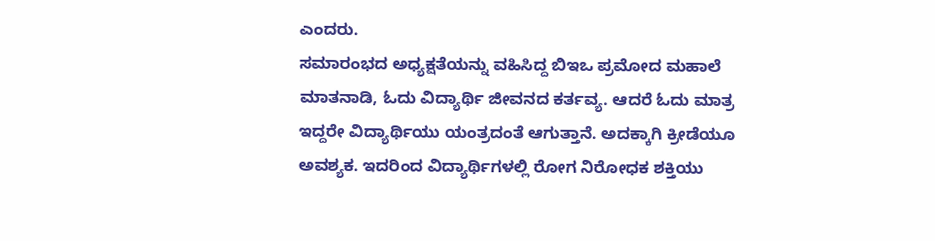ಎಂದರು.
ಸಮಾರಂಭದ ಅಧ್ಯಕ್ಷತೆಯನ್ನು ವಹಿಸಿದ್ದ ಬಿಇಒ ಪ್ರಮೋದ ಮಹಾಲೆ ಮಾತನಾಡಿ, ಓದು ವಿದ್ಯಾರ್ಥಿ ಜೀವನದ ಕರ್ತವ್ಯ. ಆದರೆ ಓದು ಮಾತ್ರ ಇದ್ದರೇ ವಿದ್ಯಾರ್ಥಿಯು ಯಂತ್ರದಂತೆ ಆಗುತ್ತಾನೆ. ಅದಕ್ಕಾಗಿ ಕ್ರೀಡೆಯೂ ಅವಶ್ಯಕ. ಇದರಿಂದ ವಿದ್ಯಾರ್ಥಿಗಳಲ್ಲಿ ರೋಗ ನಿರೋಧಕ ಶಕ್ತಿಯು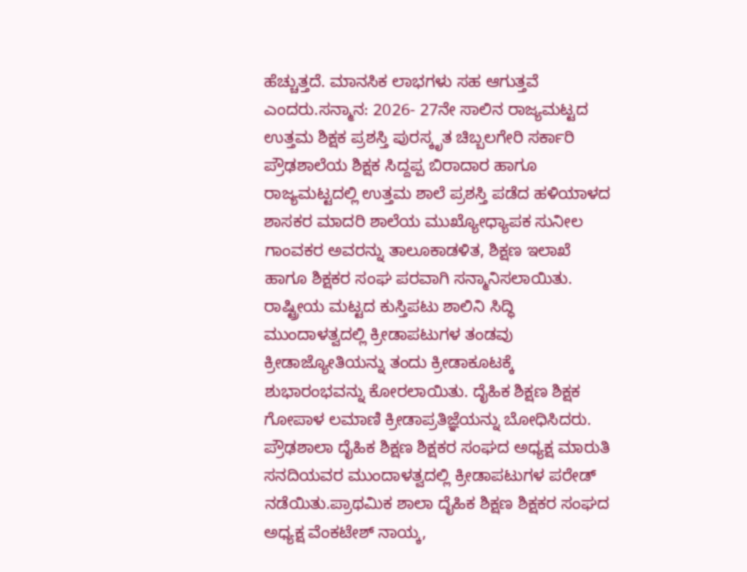ಹೆಚ್ಚುತ್ತದೆ. ಮಾನಸಿಕ ಲಾಭಗಳು ಸಹ ಆಗುತ್ತವೆ ಎಂದರು.ಸನ್ಮಾನ: 2026- 27ನೇ ಸಾಲಿನ ರಾಜ್ಯಮಟ್ಟದ ಉತ್ತಮ ಶಿಕ್ಷಕ ಪ್ರಶಸ್ತಿ ಪುರಸ್ಕೃತ ಚಿಬ್ಬಲಗೇರಿ ಸರ್ಕಾರಿ ಪ್ರೌಢಶಾಲೆಯ ಶಿಕ್ಷಕ ಸಿದ್ದಪ್ಪ ಬಿರಾದಾರ ಹಾಗೂ ರಾಜ್ಯಮಟ್ಟದಲ್ಲಿ ಉತ್ತಮ ಶಾಲೆ ಪ್ರಶಸ್ತಿ ಪಡೆದ ಹಳಿಯಾಳದ ಶಾಸಕರ ಮಾದರಿ ಶಾಲೆಯ ಮುಖ್ಯೋಧ್ಯಾಪಕ ಸುನೀಲ ಗಾಂವಕರ ಅವರನ್ನು ತಾಲೂಕಾಡಳಿತ, ಶಿಕ್ಷಣ ಇಲಾಖೆ ಹಾಗೂ ಶಿಕ್ಷಕರ ಸಂಘ ಪರವಾಗಿ ಸನ್ಮಾನಿಸಲಾಯಿತು.
ರಾಷ್ಟ್ರೀಯ ಮಟ್ಟದ ಕುಸ್ತಿಪಟು ಶಾಲಿನಿ ಸಿದ್ಧಿ ಮುಂದಾಳತ್ವದಲ್ಲಿ ಕ್ರೀಡಾಪಟುಗಳ ತಂಡವು ಕ್ರೀಡಾಜ್ಯೋತಿಯನ್ನು ತಂದು ಕ್ರೀಡಾಕೂಟಕ್ಕೆ ಶುಭಾರಂಭವನ್ನು ಕೋರಲಾಯಿತು. ದೈಹಿಕ ಶಿಕ್ಷಣ ಶಿಕ್ಷಕ ಗೋಪಾಳ ಲಮಾಣಿ ಕ್ರೀಡಾಪ್ರತಿಜ್ಞೆಯನ್ನು ಬೋಧಿಸಿದರು. ಪ್ರೌಢಶಾಲಾ ದೈಹಿಕ ಶಿಕ್ಷಣ ಶಿಕ್ಷಕರ ಸಂಘದ ಅಧ್ಯಕ್ಷ ಮಾರುತಿ ಸನದಿಯವರ ಮುಂದಾಳತ್ವದಲ್ಲಿ ಕ್ರೀಡಾಪಟುಗಳ ಪರೇಡ್ ನಡೆಯಿತು.ಪ್ರಾಥಮಿಕ ಶಾಲಾ ದೈಹಿಕ ಶಿಕ್ಷಣ ಶಿಕ್ಷಕರ ಸಂಘದ ಅಧ್ಯಕ್ಷ ವೆಂಕಟೇಶ್ ನಾಯ್ಕ,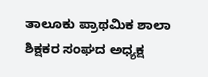ತಾಲೂಕು ಪ್ರಾಥಮಿಕ ಶಾಲಾ ಶಿಕ್ಷಕರ ಸಂಘದ ಅಧ್ಯಕ್ಷ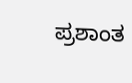ಪ್ರಶಾಂತ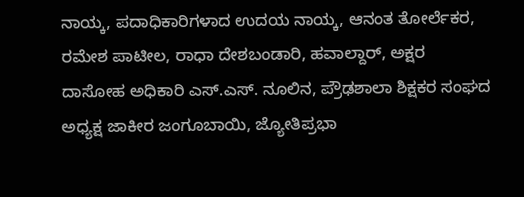ನಾಯ್ಕ, ಪದಾಧಿಕಾರಿಗಳಾದ ಉದಯ ನಾಯ್ಕ, ಆನಂತ ತೋರ್ಲೆಕರ, ರಮೇಶ ಪಾಟೀಲ, ರಾಧಾ ದೇಶಬಂಡಾರಿ, ಹವಾಲ್ದಾರ್, ಅಕ್ಷರ ದಾಸೋಹ ಅಧಿಕಾರಿ ಎಸ್.ಎಸ್. ನೂಲಿನ, ಪ್ರೌಢಶಾಲಾ ಶಿಕ್ಷಕರ ಸಂಘದ ಅಧ್ಯಕ್ಷ ಜಾಕೀರ ಜಂಗೂಬಾಯಿ, ಜ್ಯೋತಿಪ್ರಭಾ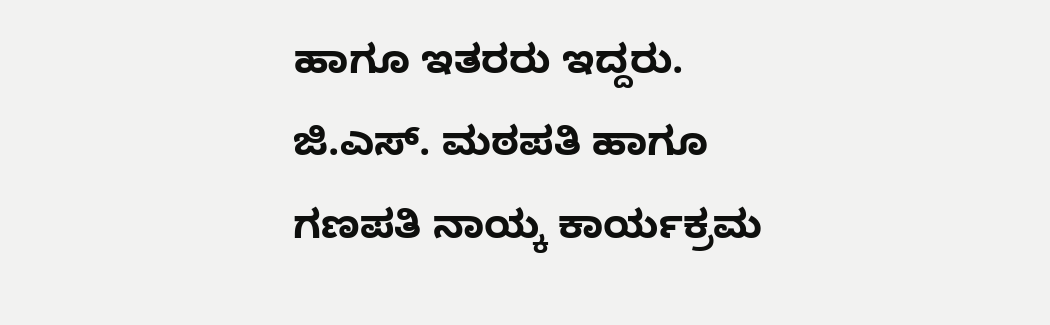ಹಾಗೂ ಇತರರು ಇದ್ದರು. ಜಿ.ಎಸ್. ಮಠಪತಿ ಹಾಗೂ ಗಣಪತಿ ನಾಯ್ಕ ಕಾರ್ಯಕ್ರಮ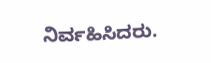ನಿರ್ವಹಿಸಿದರು.